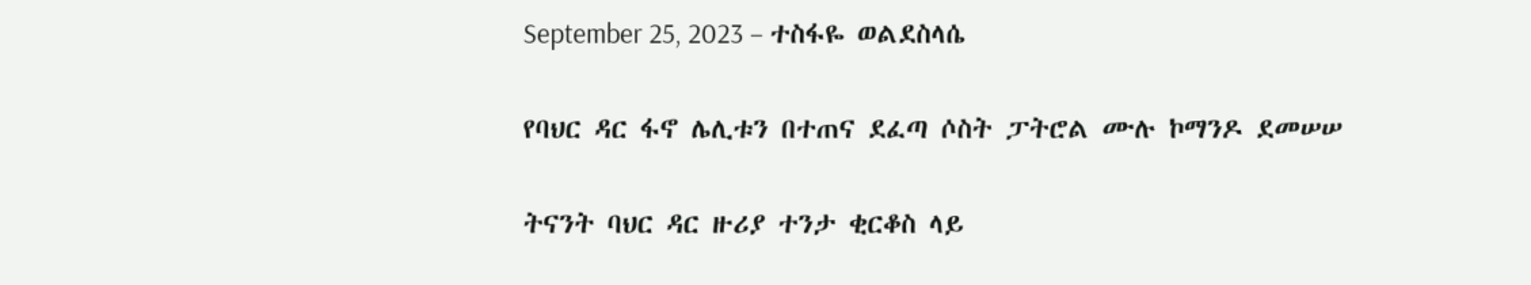September 25, 2023 – ተስፋዬ ወልደስላሴ

የባህር ዳር ፋኖ ሌሊቱን በተጠና ደፈጣ ሶስት ፓትሮል ሙሉ ኮማንዶ ደመሠሠ

ትናንት ባህር ዳር ዙሪያ ተንታ ቂርቆስ ላይ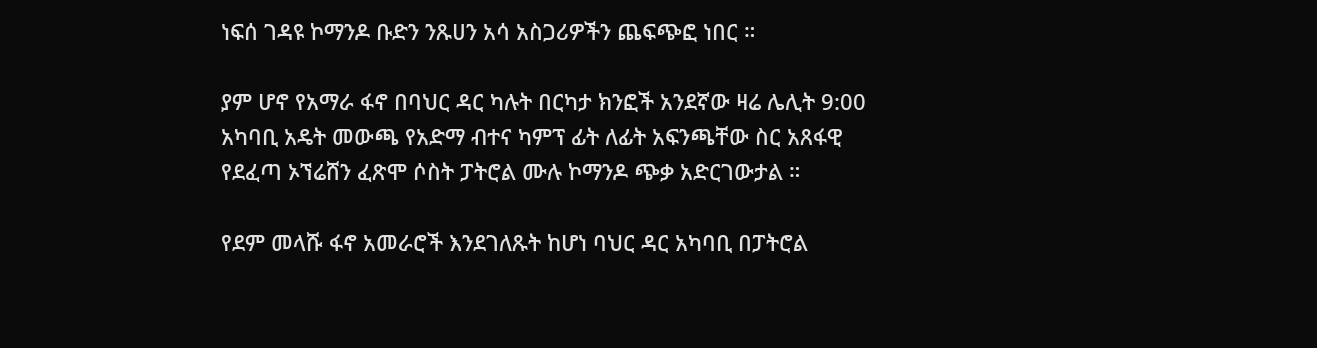ነፍሰ ገዳዩ ኮማንዶ ቡድን ንጹሀን አሳ አስጋሪዎችን ጨፍጭፎ ነበር ።

ያም ሆኖ የአማራ ፋኖ በባህር ዳር ካሉት በርካታ ክንፎች አንደኛው ዛሬ ሌሊት 9:00 አካባቢ አዴት መውጫ የአድማ ብተና ካምፕ ፊት ለፊት አፍንጫቸው ስር አጸፋዊ የደፈጣ ኦኘሬሸን ፈጽሞ ሶስት ፓትሮል ሙሉ ኮማንዶ ጭቃ አድርገውታል ።

የደም መላሹ ፋኖ አመራሮች እንደገለጹት ከሆነ ባህር ዳር አካባቢ በፓትሮል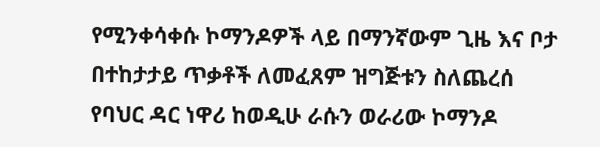የሚንቀሳቀሱ ኮማንዶዎች ላይ በማንኛውም ጊዜ እና ቦታ  በተከታታይ ጥቃቶች ለመፈጸም ዝግጅቱን ስለጨረሰ የባህር ዳር ነዋሪ ከወዲሁ ራሱን ወራሪው ኮማንዶ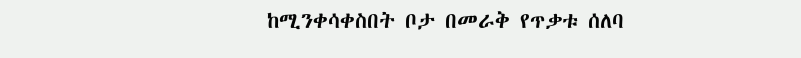ከሚንቀሳቀስበት ቦታ በመራቅ የጥቃቱ ሰለባ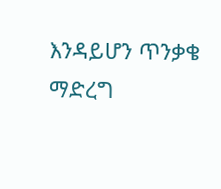እንዳይሆን ጥንቃቄ ማድረግ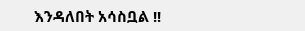እንዳለበት አሳስቧል !!